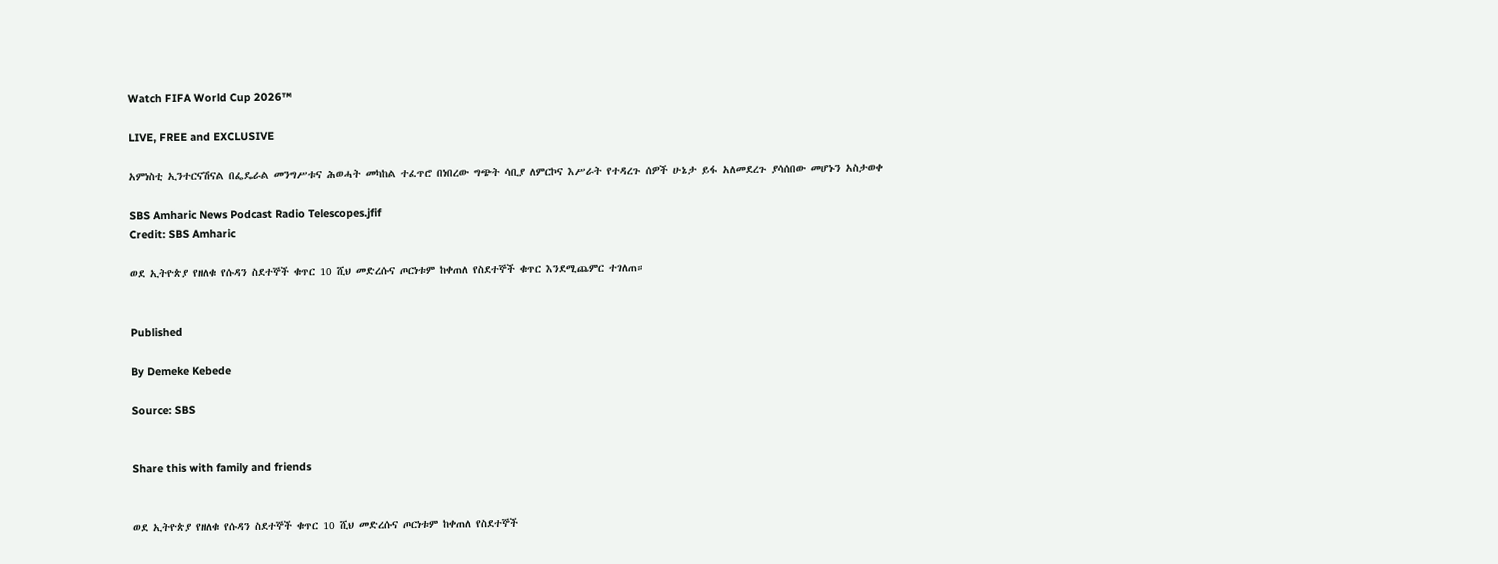Watch FIFA World Cup 2026™

LIVE, FREE and EXCLUSIVE

አምነስቲ ኢንተርናሽናል በፌዴራል መንግሥቱና ሕወሓት መካከል ተፈጥሮ በነበረው ግጭት ሳቢያ ለምርኮና እሥራት የተዳረጉ ሰዎች ሁኔታ ይፋ አለመደረጉ ያሳሰበው መሆኑን አስታወቀ

SBS Amharic News Podcast Radio Telescopes.jfif
Credit: SBS Amharic

ወደ ኢትዮጵያ የዘለቁ የሱዳን ስደተኞች ቁጥር 10 ሺህ መድረሱና ጦርነቱም ከቀጠለ የስደተኞች ቁጥር እንደሚጨምር ተገለጠ።


Published

By Demeke Kebede

Source: SBS


Share this with family and friends


ወደ ኢትዮጵያ የዘለቁ የሱዳን ስደተኞች ቁጥር 10 ሺህ መድረሱና ጦርነቱም ከቀጠለ የስደተኞች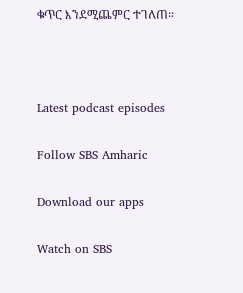ቁጥር እንደሚጨምር ተገለጠ።



Latest podcast episodes

Follow SBS Amharic

Download our apps

Watch on SBS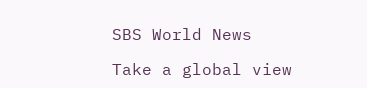SBS World News

Take a global view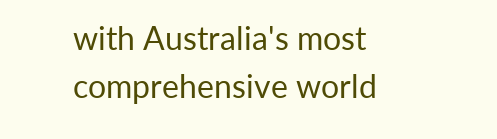with Australia's most comprehensive world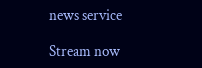news service

Stream now